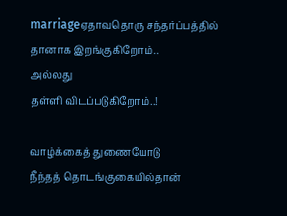marriageஏதாவதொரு சந்தர்ப்பத்தில்
தானாக இறங்குகிறோம்..
அல்லது
தள்ளி விடப்படுகிறோம்..!

வாழ்க்கைத் துணையோடு
நீந்தத் தொடங்குகையில்தான்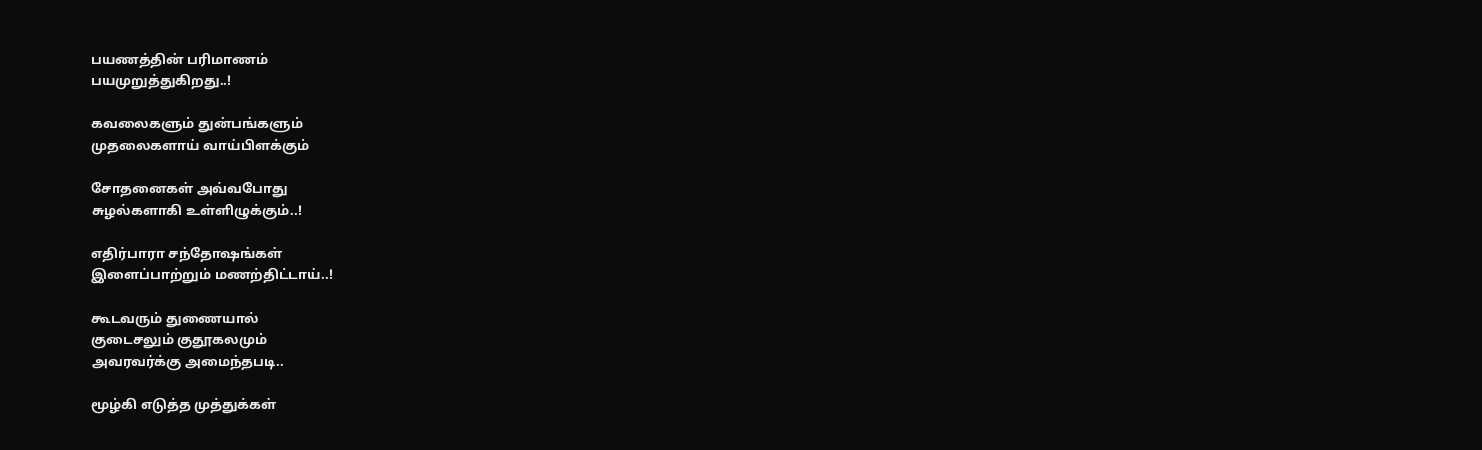பயணத்தின் பரிமாணம்
பயமுறுத்துகிறது..!

கவலைகளும் துன்பங்களும்
முதலைகளாய் வாய்பிளக்கும்

சோதனைகள் அவ்வபோது
சுழல்களாகி உள்ளிழுக்கும்..!

எதிர்பாரா சந்தோஷங்கள்
இளைப்பாற்றும் மணற்திட்டாய்..!

கூடவரும் துணையால்
குடைசலும் குதூகலமும்
அவரவர்க்கு அமைந்தபடி..

மூழ்கி எடுத்த முத்துக்கள்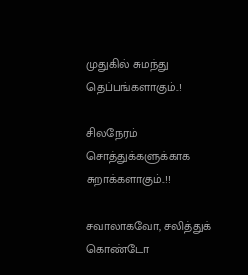முதுகில் சுமந்து தெப்பங்களாகும்..!

சிலநேரம்
சொத்துக்களுக்காக சுறாக்களாகும்..!!

சவாலாகவோ, சலித்துக் கொண்டோ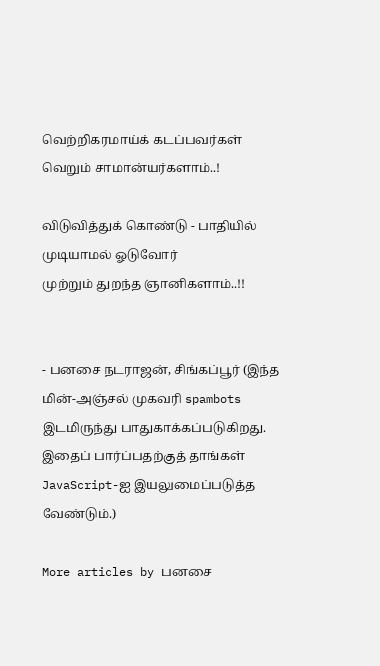வெற்றிகரமாய்க் கடப்பவர்கள்
வெறும் சாமான்யர்களாம்..!

விடுவித்துக் கொண்டு - பாதியில்
முடியாமல் ஓடுவோர்
முற்றும் துறந்த ஞானிகளாம்..!!


- பனசை நடராஜன், சிங்கப்பூர் (இந்த மின்-அஞ்சல் முகவரி spambots இடமிருந்து பாதுகாக்கப்படுகிறது. இதைப் பார்ப்பதற்குத் தாங்கள் JavaScript-ஐ இயலுமைப்படுத்த வேண்டும்.)

More articles by பனசை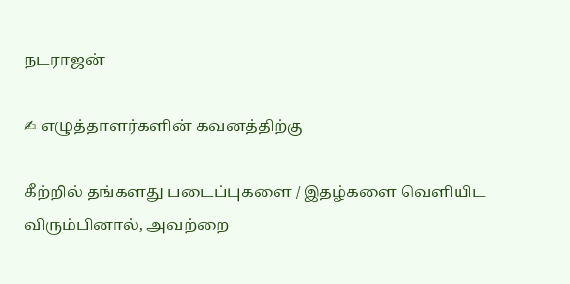நடராஜன்

✍ எழுத்தாளர்களின் கவனத்திற்கு

கீற்றில் தங்களது படைப்புகளை / இதழ்களை வெளியிட விரும்பினால், அவற்றை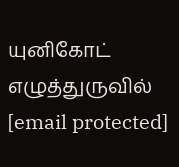யுனிகோட் எழுத்துருவில் [email protected]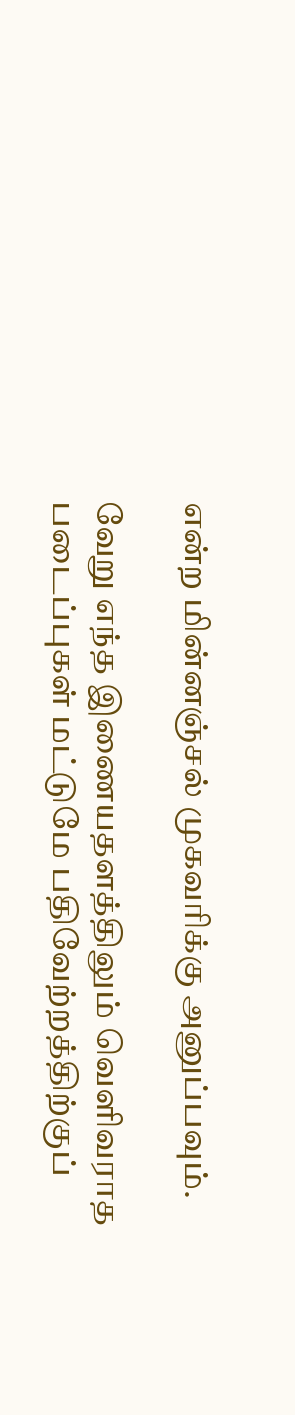என்ற மின்னஞ்சல் முகவரிக்கு அனுப்பவும்.

வேறு எந்த இணையதளத்திலும் வெளிவராத படைப்புகள் மட்டுமே பதிவேற்றத்திற்குப்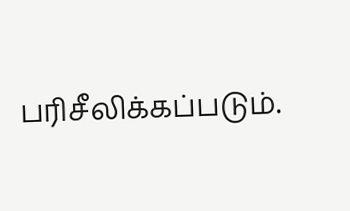பரிசீலிக்கப்படும்.